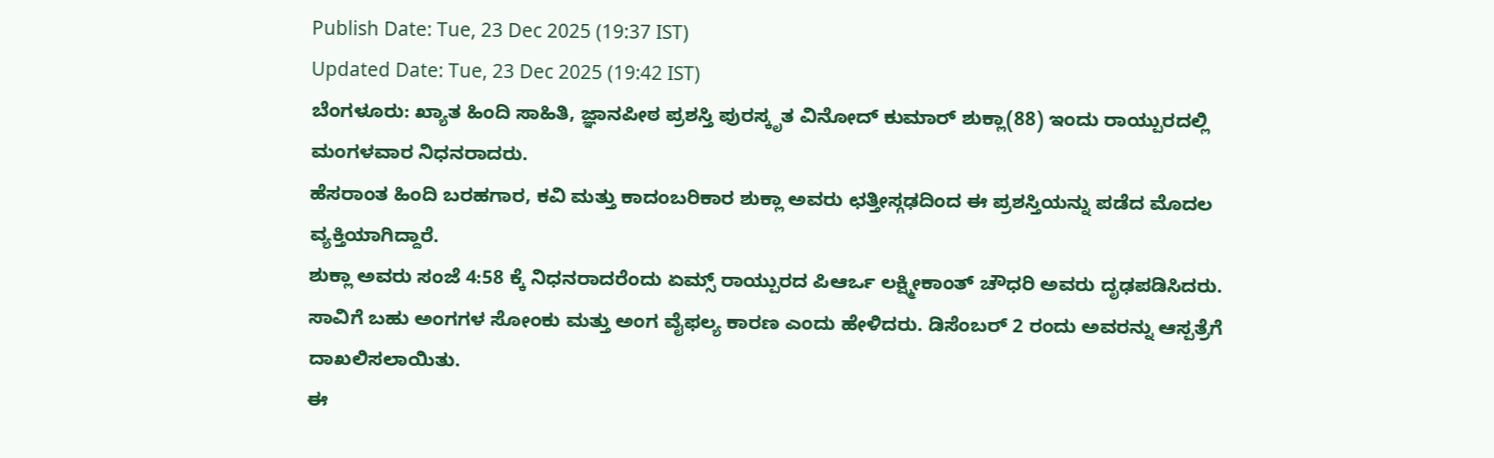Publish Date: Tue, 23 Dec 2025 (19:37 IST)
Updated Date: Tue, 23 Dec 2025 (19:42 IST)
ಬೆಂಗಳೂರು: ಖ್ಯಾತ ಹಿಂದಿ ಸಾಹಿತಿ, ಜ್ಞಾನಪೀಠ ಪ್ರಶಸ್ತಿ ಪುರಸ್ಕೃತ ವಿನೋದ್ ಕುಮಾರ್ ಶುಕ್ಲಾ(88) ಇಂದು ರಾಯ್ಪುರದಲ್ಲಿ ಮಂಗಳವಾರ ನಿಧನರಾದರು.
ಹೆಸರಾಂತ ಹಿಂದಿ ಬರಹಗಾರ, ಕವಿ ಮತ್ತು ಕಾದಂಬರಿಕಾರ ಶುಕ್ಲಾ ಅವರು ಛತ್ತೀಸ್ಗಢದಿಂದ ಈ ಪ್ರಶಸ್ತಿಯನ್ನು ಪಡೆದ ಮೊದಲ ವ್ಯಕ್ತಿಯಾಗಿದ್ದಾರೆ.
ಶುಕ್ಲಾ ಅವರು ಸಂಜೆ 4:58 ಕ್ಕೆ ನಿಧನರಾದರೆಂದು ಏಮ್ಸ್ ರಾಯ್ಪುರದ ಪಿಆರ್ಒ ಲಕ್ಷ್ಮೀಕಾಂತ್ ಚೌಧರಿ ಅವರು ದೃಢಪಡಿಸಿದರು.
ಸಾವಿಗೆ ಬಹು ಅಂಗಗಳ ಸೋಂಕು ಮತ್ತು ಅಂಗ ವೈಫಲ್ಯ ಕಾರಣ ಎಂದು ಹೇಳಿದರು. ಡಿಸೆಂಬರ್ 2 ರಂದು ಅವರನ್ನು ಆಸ್ಪತ್ರೆಗೆ ದಾಖಲಿಸಲಾಯಿತು.
ಈ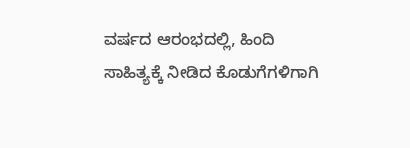ವರ್ಷದ ಆರಂಭದಲ್ಲಿ, ಹಿಂದಿ ಸಾಹಿತ್ಯಕ್ಕೆ ನೀಡಿದ ಕೊಡುಗೆಗಳಿಗಾಗಿ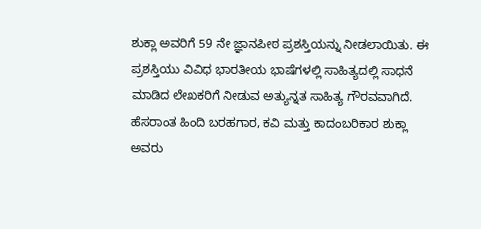ಶುಕ್ಲಾ ಅವರಿಗೆ 59 ನೇ ಜ್ಞಾನಪೀಠ ಪ್ರಶಸ್ತಿಯನ್ನು ನೀಡಲಾಯಿತು. ಈ ಪ್ರಶಸ್ತಿಯು ವಿವಿಧ ಭಾರತೀಯ ಭಾಷೆಗಳಲ್ಲಿ ಸಾಹಿತ್ಯದಲ್ಲಿ ಸಾಧನೆ ಮಾಡಿದ ಲೇಖಕರಿಗೆ ನೀಡುವ ಅತ್ಯುನ್ನತ ಸಾಹಿತ್ಯ ಗೌರವವಾಗಿದೆ.
ಹೆಸರಾಂತ ಹಿಂದಿ ಬರಹಗಾರ, ಕವಿ ಮತ್ತು ಕಾದಂಬರಿಕಾರ ಶುಕ್ಲಾ ಅವರು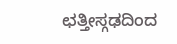ಛತ್ತೀಸ್ಗಢದಿಂದ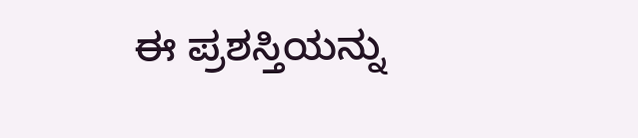ಈ ಪ್ರಶಸ್ತಿಯನ್ನು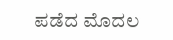ಪಡೆದ ಮೊದಲ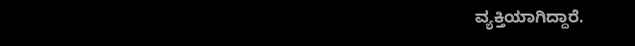ವ್ಯಕ್ತಿಯಾಗಿದ್ದಾರೆ.